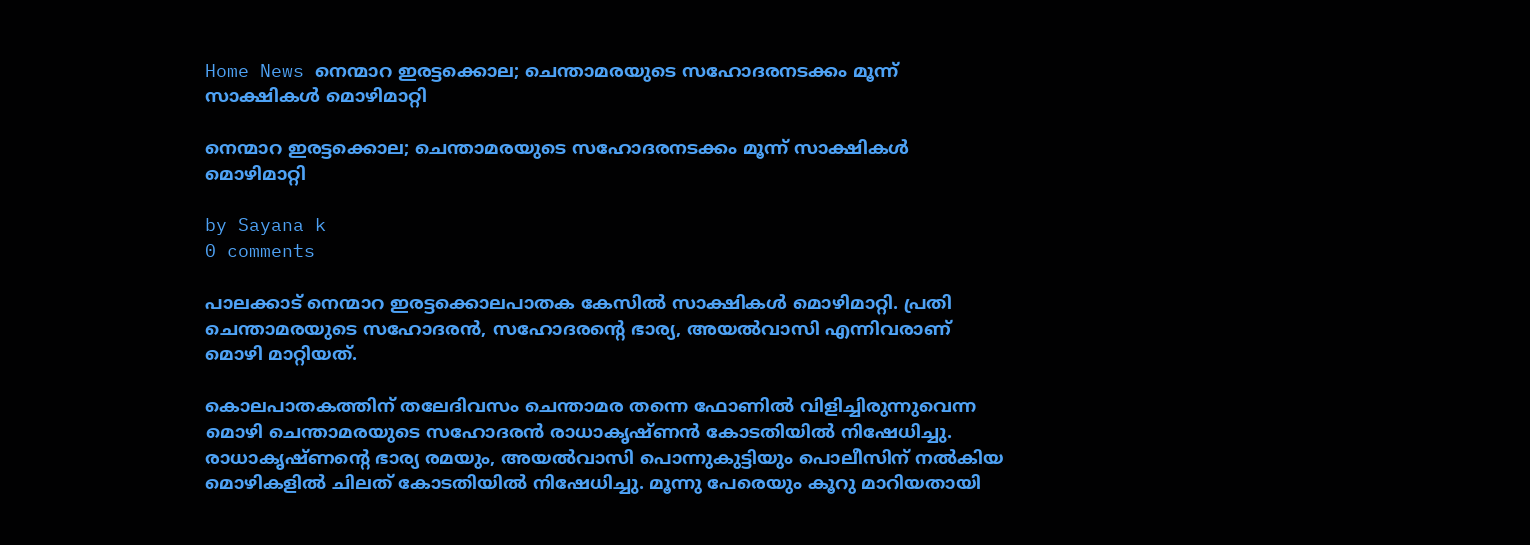Home News നെന്മാറ ഇരട്ടക്കൊല; ചെന്താമരയുടെ സഹോദരനടക്കം മൂന്ന് സാക്ഷികള്‍ മൊഴിമാറ്റി

നെന്മാറ ഇരട്ടക്കൊല; ചെന്താമരയുടെ സഹോദരനടക്കം മൂന്ന് സാക്ഷികള്‍ മൊഴിമാറ്റി

by Sayana k
0 comments

പാലക്കാട് നെന്മാറ ഇരട്ടക്കൊലപാതക കേസില്‍ സാക്ഷികള്‍ മൊഴിമാറ്റി. പ്രതി ചെന്താമരയുടെ സഹോദരന്‍, സഹോദരന്റെ ഭാര്യ, അയല്‍വാസി എന്നിവരാണ് മൊഴി മാറ്റിയത്.

കൊലപാതകത്തിന് തലേദിവസം ചെന്താമര തന്നെ ഫോണില്‍ വിളിച്ചിരുന്നുവെന്ന മൊഴി ചെന്താമരയുടെ സഹോദരന്‍ രാധാകൃഷ്ണന്‍ കോടതിയില്‍ നിഷേധിച്ചു. രാധാകൃഷ്ണന്റെ ഭാര്യ രമയും, അയല്‍വാസി പൊന്നുകുട്ടിയും പൊലീസിന് നല്‍കിയ മൊഴികളില്‍ ചിലത് കോടതിയില്‍ നിഷേധിച്ചു. മൂന്നു പേരെയും കൂറു മാറിയതായി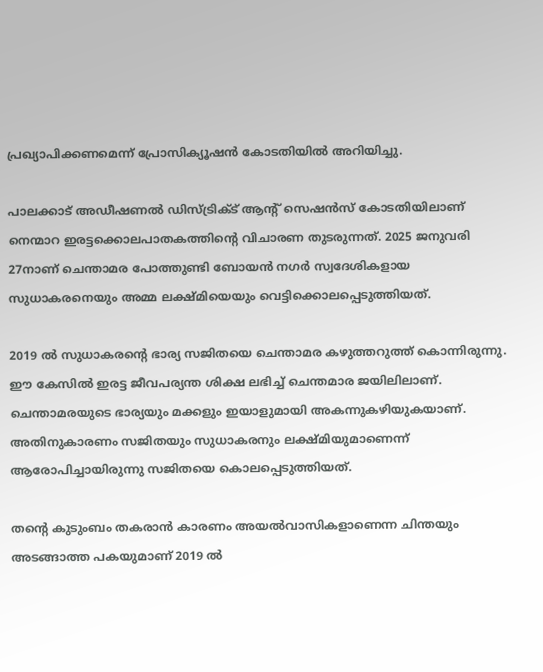പ്രഖ്യാപിക്കണമെന്ന് പ്രോസിക്യൂഷന്‍ കോടതിയില്‍ അറിയിച്ചു.

പാലക്കാട് അഡീഷണല്‍ ഡിസ്ട്രിക്ട് ആന്റ് സെഷന്‍സ് കോടതിയിലാണ് നെന്മാറ ഇരട്ടക്കൊലപാതകത്തിന്റെ വിചാരണ തുടരുന്നത്. 2025 ജനുവരി 27നാണ് ചെന്താമര പോത്തുണ്ടി ബോയന്‍ നഗര്‍ സ്വദേശികളായ സുധാകരനെയും അമ്മ ലക്ഷ്മിയെയും വെട്ടിക്കൊലപ്പെടുത്തിയത്.

2019 ല്‍ സുധാകരന്റെ ഭാര്യ സജിതയെ ചെന്താമര കഴുത്തറുത്ത് കൊന്നിരുന്നു. ഈ കേസില്‍ ഇരട്ട ജീവപര്യന്ത ശിക്ഷ ലഭിച്ച് ചെന്തമാര ജയിലിലാണ്. ചെന്താമരയുടെ ഭാര്യയും മക്കളും ഇയാളുമായി അകന്നുകഴിയുകയാണ്. അതിനുകാരണം സജിതയും സുധാകരനും ലക്ഷ്മിയുമാണെന്ന് ആരോപിച്ചായിരുന്നു സജിതയെ കൊലപ്പെടുത്തിയത്.

തന്റെ കുടുംബം തകരാന്‍ കാരണം അയല്‍വാസികളാണെന്ന ചിന്തയും അടങ്ങാത്ത പകയുമാണ് 2019 ല്‍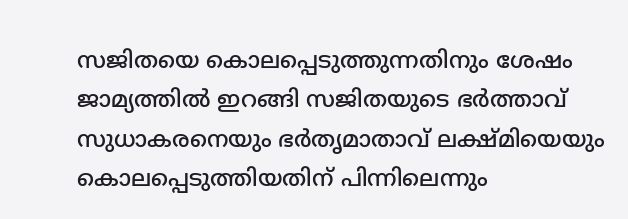സജിതയെ കൊലപ്പെടുത്തുന്നതിനും ശേഷം ജാമ്യത്തില്‍ ഇറങ്ങി സജിതയുടെ ഭര്‍ത്താവ് സുധാകരനെയും ഭര്‍തൃമാതാവ് ലക്ഷ്മിയെയും കൊലപ്പെടുത്തിയതിന് പിന്നിലെന്നും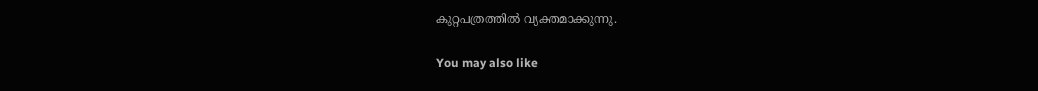കുറ്റപത്രത്തില്‍ വ്യക്തമാക്കുന്നു.

You may also like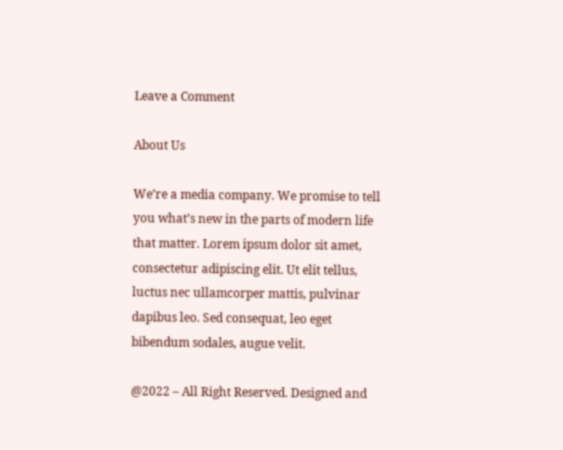Leave a Comment

About Us

We’re a media company. We promise to tell you what’s new in the parts of modern life that matter. Lorem ipsum dolor sit amet, consectetur adipiscing elit. Ut elit tellus, luctus nec ullamcorper mattis, pulvinar dapibus leo. Sed consequat, leo eget bibendum sodales, augue velit.

@2022 – All Right Reserved. Designed and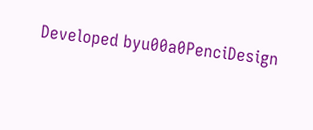Developed byu00a0PenciDesign